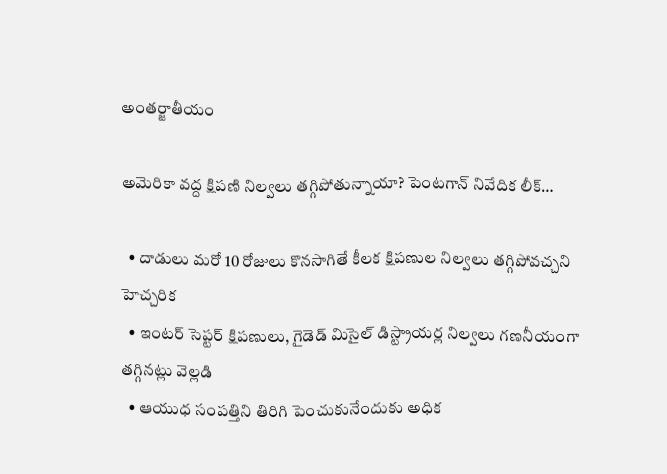అంతర్జాతీయం

అమెరికా వద్ద క్షిపణి నిల్వలు తగ్గిపోతున్నాయా? పెంటగాన్ నివేదిక లీక్…

  • దాడులు మరో 10 రోజులు కొనసాగితే కీలక క్షిపణుల నిల్వలు తగ్గిపోవచ్చని హెచ్చరిక
  • ఇంటర్ సెప్టర్ క్షిపణులు, గైడెడ్ మిసైల్ డిస్ట్రాయర్ల నిల్వలు గణనీయంగా తగ్గినట్లు వెల్లడి
  • ఆయుధ సంపత్తిని తిరిగి పెంచుకునేందుకు అధిక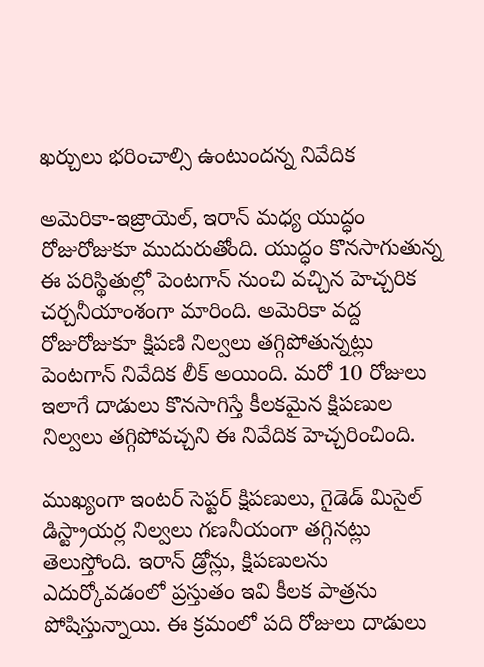ఖర్చులు భరించాల్సి ఉంటుందన్న నివేదిక

అమెరికా-ఇజ్రాయెల్, ఇరాన్ మధ్య యుద్ధం రోజురోజుకూ ముదురుతోంది. యుద్ధం కొనసాగుతున్న ఈ పరిస్థితుల్లో పెంటగాన్ నుంచి వచ్చిన హెచ్చరిక చర్చనీయాంశంగా మారింది. అమెరికా వద్ద రోజురోజుకూ క్షిపణి నిల్వలు తగ్గిపోతున్నట్లు పెంటగాన్ నివేదిక లీక్ అయింది. మరో 10 రోజులు ఇలాగే దాడులు కొనసాగిస్తే కీలకమైన క్షిపణుల నిల్వలు తగ్గిపోవచ్చని ఈ నివేదిక హెచ్చరించింది.

ముఖ్యంగా ఇంటర్ సెప్టర్ క్షిపణులు, గైడెడ్ మిసైల్ డిస్ట్రాయర్ల నిల్వలు గణనీయంగా తగ్గినట్లు తెలుస్తోంది. ఇరాన్ డ్రోన్లు, క్షిపణులను ఎదుర్కోవడంలో ప్రస్తుతం ఇవి కీలక పాత్రను పోషిస్తున్నాయి. ఈ క్రమంలో పది రోజులు దాడులు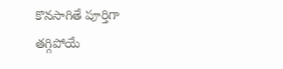కొనసాగితే పూర్తిగా తగ్గిపోయే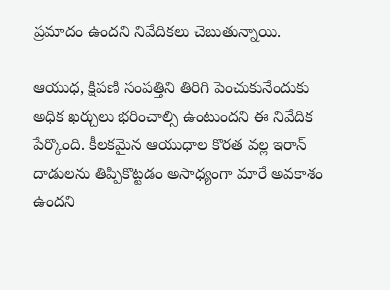ప్రమాదం ఉందని నివేదికలు చెబుతున్నాయి.

ఆయుధ, క్షిపణి సంపత్తిని తిరిగి పెంచుకునేందుకు అధిక ఖర్చులు భరించాల్సి ఉంటుందని ఈ నివేదిక పేర్కొంది. కీలకమైన ఆయుధాల కొరత వల్ల ఇరాన్ దాడులను తిప్పికొట్టడం అసాధ్యంగా మారే అవకాశం ఉందని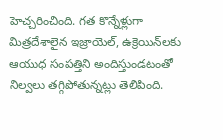హెచ్చరించింది. గత కొన్నేళ్లుగా మిత్రదేశాలైన ఇజ్రాయెల్, ఉక్రెయిన్‌లకు ఆయుధ సంపత్తిని అందిస్తుండటంతో నిల్వలు తగ్గిపోతున్నట్లు తెలిపింది.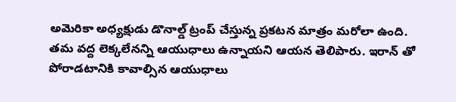అమెరికా అధ్యక్షుడు డొనాల్డ్ ట్రంప్ చేస్తున్న ప్రకటన మాత్రం మరోలా ఉంది. తమ వద్ద లెక్కలేనన్ని ఆయుధాలు ఉన్నాయని ఆయన తెలిపారు. ఇరాన్ తో పోరాడటానికి కావాల్సిన ఆయుధాలు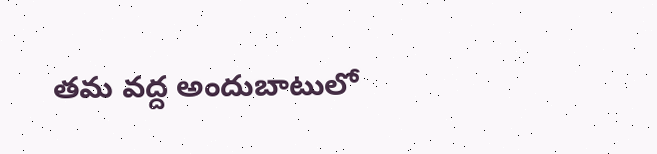తమ వద్ద అందుబాటులో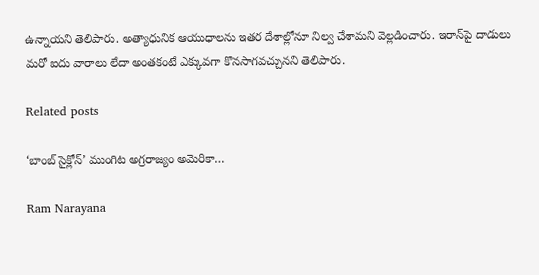ఉన్నాయని తెలిపారు. అత్యాధునిక ఆయుధాలను ఇతర దేశాల్లోనూ నిల్వ చేశామని వెల్లడించారు. ఇరాన్‌పై దాడులు మరో ఐదు వారాలు లేదా అంతకంటే ఎక్కువగా కొనసాగవచ్చునని తెలిపారు.

Related posts

‘బాంబ్ సైక్లోన్’ ముంగిట అగ్రరాజ్యం అమెరికా…

Ram Narayana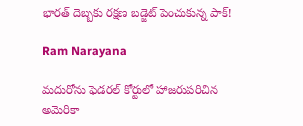భారత్ దెబ్బకు రక్షణ బడ్జెట్ పెంచుకున్న పాక్!

Ram Narayana

మదురోను ఫెడరల్ కోర్టులో హాజరుపరిచిన అమెరికా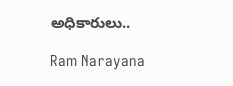అధికారులు..

Ram Narayana